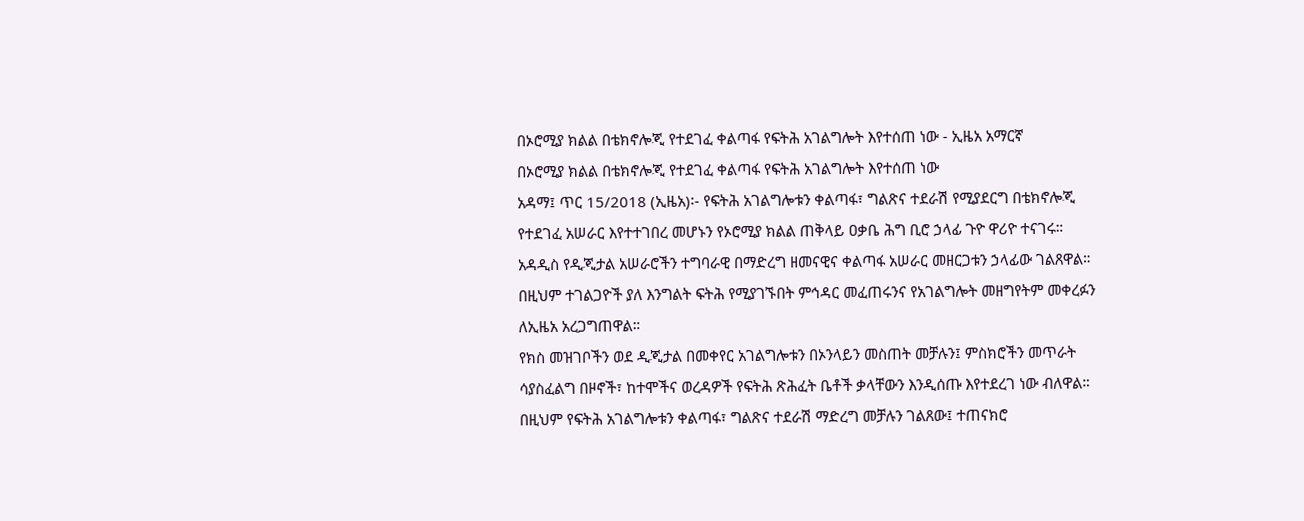በኦሮሚያ ክልል በቴክኖሎጂ የተደገፈ ቀልጣፋ የፍትሕ አገልግሎት እየተሰጠ ነው - ኢዜአ አማርኛ
በኦሮሚያ ክልል በቴክኖሎጂ የተደገፈ ቀልጣፋ የፍትሕ አገልግሎት እየተሰጠ ነው
አዳማ፤ ጥር 15/2018 (ኢዜአ)፡- የፍትሕ አገልግሎቱን ቀልጣፋ፣ ግልጽና ተደራሽ የሚያደርግ በቴክኖሎጂ የተደገፈ አሠራር እየተተገበረ መሆኑን የኦሮሚያ ክልል ጠቅላይ ዐቃቤ ሕግ ቢሮ ኃላፊ ጉዮ ዋሪዮ ተናገሩ።
አዳዲስ የዲጂታል አሠራሮችን ተግባራዊ በማድረግ ዘመናዊና ቀልጣፋ አሠራር መዘርጋቱን ኃላፊው ገልጸዋል።
በዚህም ተገልጋዮች ያለ እንግልት ፍትሕ የሚያገኙበት ምኅዳር መፈጠሩንና የአገልግሎት መዘግየትም መቀረፉን ለኢዜአ አረጋግጠዋል።
የክስ መዝገቦችን ወደ ዲጂታል በመቀየር አገልግሎቱን በኦንላይን መስጠት መቻሉን፤ ምስክሮችን መጥራት ሳያስፈልግ በዞኖች፣ ከተሞችና ወረዳዎች የፍትሕ ጽሕፈት ቤቶች ቃላቸውን እንዲሰጡ እየተደረገ ነው ብለዋል።
በዚህም የፍትሕ አገልግሎቱን ቀልጣፋ፣ ግልጽና ተደራሽ ማድረግ መቻሉን ገልጸው፤ ተጠናክሮ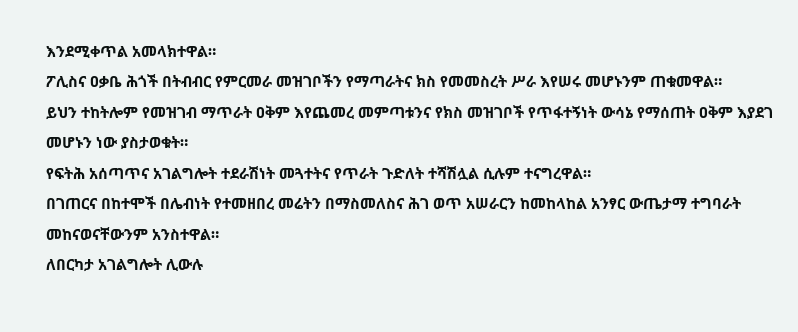እንደሚቀጥል አመላክተዋል።
ፖሊስና ዐቃቤ ሕጎች በትብብር የምርመራ መዝገቦችን የማጣራትና ክስ የመመስረት ሥራ እየሠሩ መሆኑንም ጠቁመዋል።
ይህን ተከትሎም የመዝገብ ማጥራት ዐቅም እየጨመረ መምጣቱንና የክስ መዝገቦች የጥፋተኝነት ውሳኔ የማሰጠት ዐቅም እያደገ መሆኑን ነው ያስታወቁት።
የፍትሕ አሰጣጥና አገልግሎት ተደራሽነት መጓተትና የጥራት ጉድለት ተሻሽሏል ሲሉም ተናግረዋል።
በገጠርና በከተሞች በሌብነት የተመዘበረ መሬትን በማስመለስና ሕገ ወጥ አሠራርን ከመከላከል አንፃር ውጤታማ ተግባራት መከናወናቸውንም አንስተዋል።
ለበርካታ አገልግሎት ሊውሉ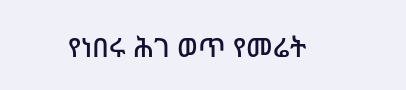የነበሩ ሕገ ወጥ የመሬት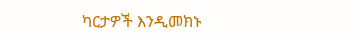ካርታዎች እንዲመክኑ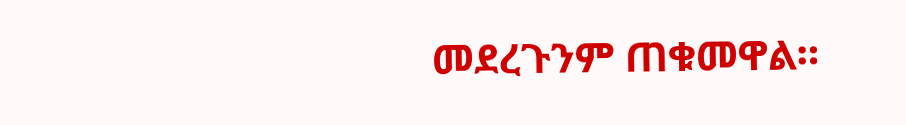መደረጉንም ጠቁመዋል።